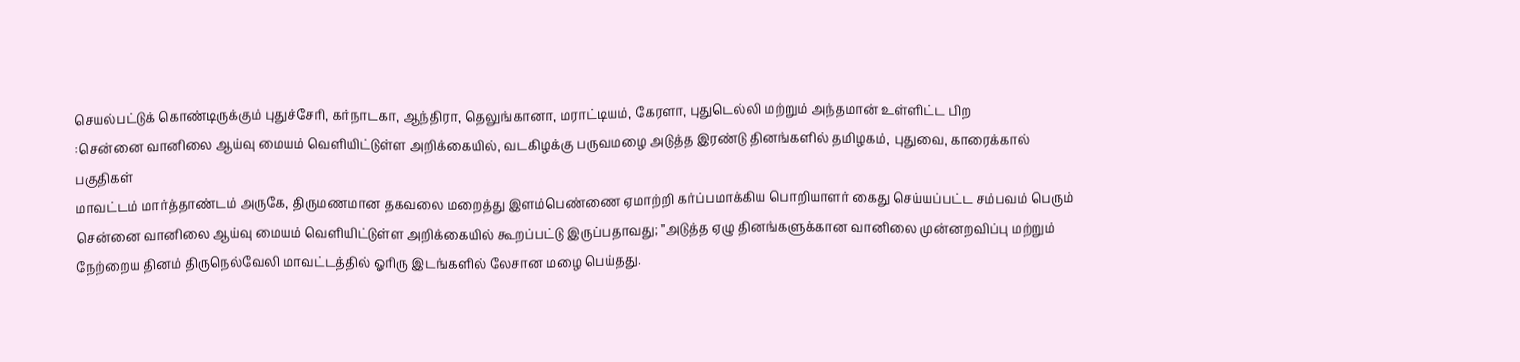செயல்பட்டுக் கொண்டிருக்கும் புதுச்சேரி, கர்நாடகா, ஆந்திரா, தெலுங்கானா, மராட்டியம், கேரளா, புதுடெல்லி மற்றும் அந்தமான் உள்ளிட்ட பிற
:சென்னை வானிலை ஆய்வு மையம் வெளியிட்டுள்ள அறிக்கையில், வடகிழக்கு பருவமழை அடுத்த இரண்டு தினங்களில் தமிழகம், புதுவை, காரைக்கால் பகுதிகள்
மாவட்டம் மார்த்தாண்டம் அருகே, திருமணமான தகவலை மறைத்து இளம்பெண்ணை ஏமாற்றி கர்ப்பமாக்கிய பொறியாளர் கைது செய்யப்பட்ட சம்பவம் பெரும்
சென்னை வானிலை ஆய்வு மையம் வெளியிட்டுள்ள அறிக்கையில் கூறப்பட்டு இருப்பதாவது; ”அடுத்த ஏழு தினங்களுக்கான வானிலை முன்னறவிப்பு மற்றும்
நேற்றைய தினம் திருநெல்வேலி மாவட்டத்தில் ஓரிரு இடங்களில் லேசான மழை பெய்தது.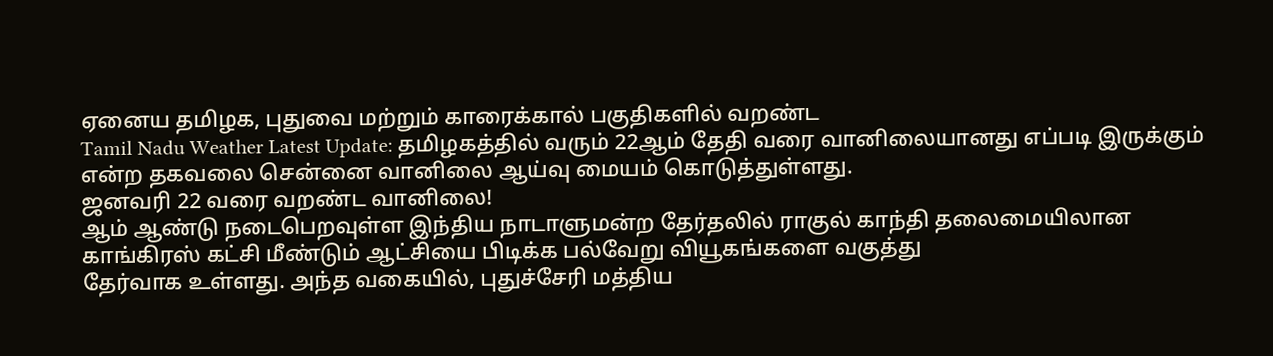ஏனைய தமிழக, புதுவை மற்றும் காரைக்கால் பகுதிகளில் வறண்ட
Tamil Nadu Weather Latest Update: தமிழகத்தில் வரும் 22ஆம் தேதி வரை வானிலையானது எப்படி இருக்கும் என்ற தகவலை சென்னை வானிலை ஆய்வு மையம் கொடுத்துள்ளது.
ஜனவரி 22 வரை வறண்ட வானிலை!
ஆம் ஆண்டு நடைபெறவுள்ள இந்திய நாடாளுமன்ற தேர்தலில் ராகுல் காந்தி தலைமையிலான காங்கிரஸ் கட்சி மீண்டும் ஆட்சியை பிடிக்க பல்வேறு வியூகங்களை வகுத்து
தேர்வாக உள்ளது. அந்த வகையில், புதுச்சேரி மத்திய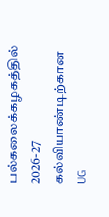பல்கலைக்கழகத்தில் 2026-27 கல்வியாண்டிற்கான UG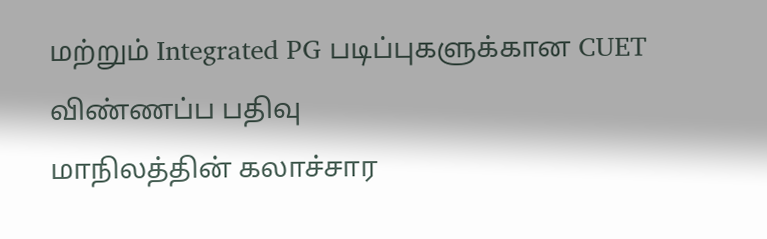மற்றும் Integrated PG படிப்புகளுக்கான CUET விண்ணப்ப பதிவு
மாநிலத்தின் கலாச்சார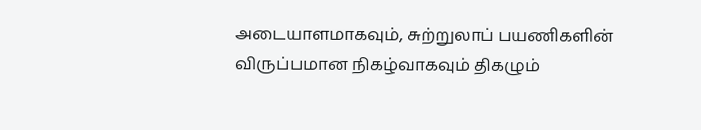அடையாளமாகவும், சுற்றுலாப் பயணிகளின் விருப்பமான நிகழ்வாகவும் திகழும்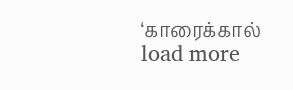‘காரைக்கால்
load more